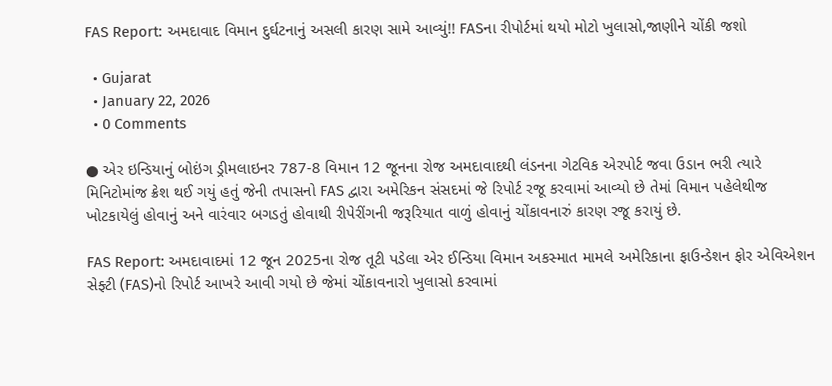FAS Report: અમદાવાદ વિમાન દુર્ઘટનાનું અસલી કારણ સામે આવ્યું!! FASના રીપોર્ટમાં થયો મોટો ખુલાસો,જાણીને ચોંકી જશો

  • Gujarat
  • January 22, 2026
  • 0 Comments

● એર ઇન્ડિયાનું બોઇંગ ડ્રીમલાઇનર 787-8 વિમાન 12 જૂનના રોજ અમદાવાદથી લંડનના ગેટવિક એરપોર્ટ જવા ઉડાન ભરી ત્યારે મિનિટોમાંજ ક્રેશ થઈ ગયું હતું જેની તપાસનો FAS દ્વારા અમેરિકન સંસદમાં જે રિપોર્ટ રજૂ કરવામાં આવ્યો છે તેમાં વિમાન પહેલેથીજ ખોટકાયેલું હોવાનું અને વારંવાર બગડતું હોવાથી રીપેરીંગની જરૂરિયાત વાળું હોવાનું ચોંકાવનારું કારણ રજૂ કરાયું છે.

FAS Report: અમદાવાદમાં 12 જૂન 2025ના રોજ તૂટી પડેલા એર ઈન્ડિયા વિમાન અકસ્માત મામલે અમેરિકાના ફાઉન્ડેશન ફોર એવિએશન સેફ્ટી (FAS)નો રિપોર્ટ આખરે આવી ગયો છે જેમાં ચોંકાવનારો ખુલાસો કરવામાં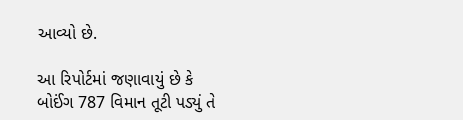આવ્યો છે.

આ રિપોર્ટમાં જણાવાયું છે કે બોઈંગ 787 વિમાન તૂટી પડ્યું તે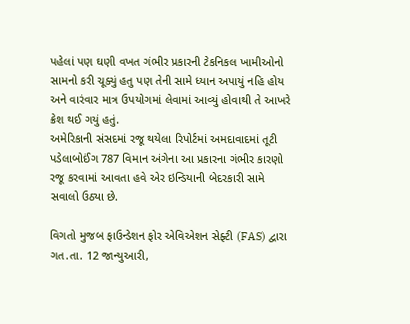પહેલાં પણ ઘણી વખત ગંભીર પ્રકારની ટેકનિકલ ખામીઓનો સામનો કરી ચૂક્યું હતુ પણ તેની સામે ધ્યાન અપાયું નહિ હોય અને વારંવાર માત્ર ઉપયોગમાં લેવામાં આવ્યું હોવાથી તે આખરે ક્રેશ થઈ ગયું હતું.
અમેરિકાની સંસદમાં રજૂ થયેલા રિપોર્ટમાં અમદાવાદમાં તૂટી પડેલાબોઈંગ 787 વિમાન અંગેના આ પ્રકારના ગંભીર કારણો રજૂ કરવામાં આવતા હવે એર ઇન્ડિયાની બેદરકારી સામે સવાલો ઉઠ્યા છે.

વિગતો મુજબ ફાઉન્ડેશન ફોર એવિએશન સેફ્ટી (FAS) દ્વારા ગત.તા. 12 જાન્યુઆરી,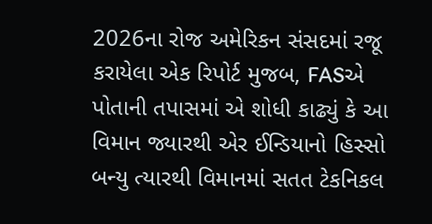2026ના રોજ અમેરિકન સંસદમાં રજૂ કરાયેલા એક રિપોર્ટ મુજબ, FASએ પોતાની તપાસમાં એ શોધી કાઢ્યું કે આ વિમાન જ્યારથી એર ઈન્ડિયાનો હિસ્સો બન્યુ ત્યારથી વિમાનમાં સતત ટેકનિકલ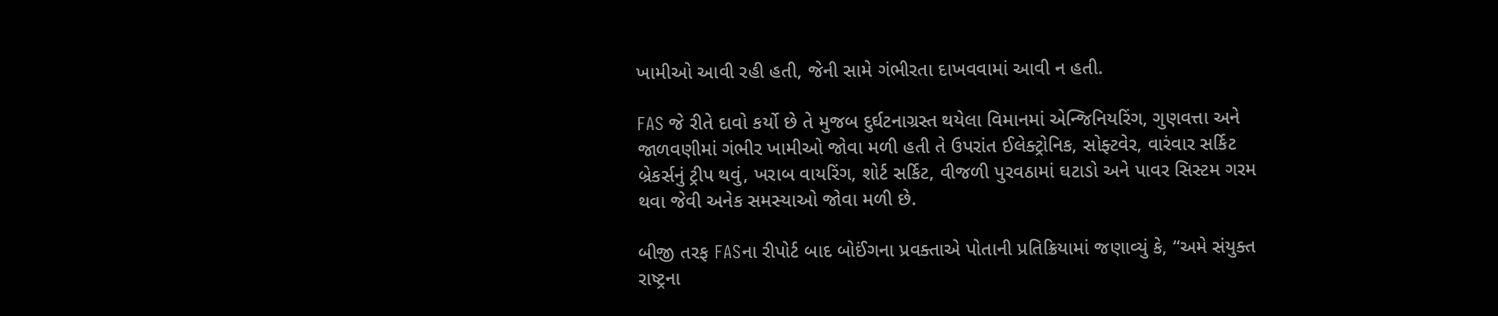ખામીઓ આવી રહી હતી, જેની સામે ગંભીરતા દાખવવામાં આવી ન હતી.

FAS જે રીતે દાવો કર્યો છે તે મુજબ દુર્ઘટનાગ્રસ્ત થયેલા વિમાનમાં એન્જિનિયરિંગ, ગુણવત્તા અને જાળવણીમાં ગંભીર ખામીઓ જોવા મળી હતી તે ઉપરાંત ઈલેક્ટ્રોનિક, સોફ્ટવેર, વારંવાર સર્કિટ બ્રેકર્સનું ટ્રીપ થવું, ખરાબ વાયરિંગ, શોર્ટ સર્કિટ, વીજળી પુરવઠામાં ઘટાડો અને પાવર સિસ્ટમ ગરમ થવા જેવી અનેક સમસ્યાઓ જોવા મળી છે.

બીજી તરફ FASના રીપોર્ટ બાદ બોઈંગના પ્રવક્તાએ પોતાની પ્રતિક્રિયામાં જણાવ્યું કે, “અમે સંયુક્ત રાષ્ટ્રના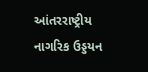આંતરરાષ્ટ્રીય નાગરિક ઉડ્ડયન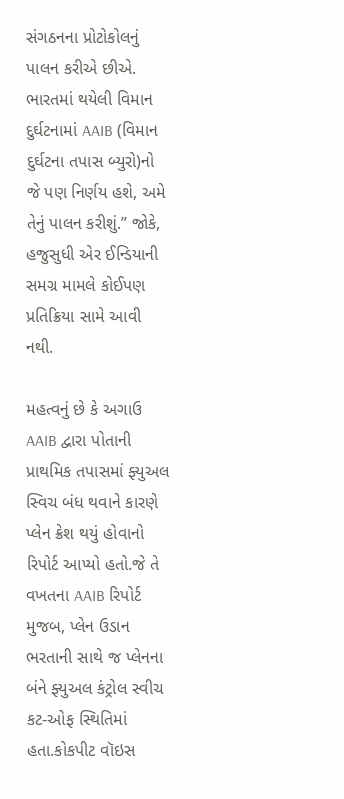સંગઠનના પ્રોટોકોલનું પાલન કરીએ છીએ. ભારતમાં થયેલી વિમાન દુર્ઘટનામાં AAIB (વિમાન દુર્ઘટના તપાસ બ્યુરો)નો જે પણ નિર્ણય હશે, અમે તેનું પાલન કરીશું.” જોકે, હજુસુધી એર ઈન્ડિયાની સમગ્ર મામલે કોઈપણ પ્રતિક્રિયા સામે આવી નથી.

મહત્વનું છે કે અગાઉ AAIB દ્વારા પોતાની પ્રાથમિક તપાસમાં ફ્યુઅલ સ્વિચ બંધ થવાને કારણે પ્લેન ક્રેશ થયું હોવાનો રિપોર્ટ આપ્યો હતો.જે તે વખતના AAIB રિપોર્ટ મુજબ, પ્લેન ઉડાન ભરતાની સાથે જ પ્લેનના બંને ફ્યુઅલ કંટ્રોલ સ્વીચ કટ-ઓફ સ્થિતિમાં હતા.કોકપીટ વૉઇસ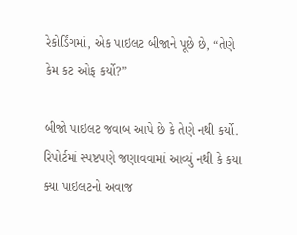રેકોર્ડિંગમાં, એક પાઇલટ બીજાને પૂછે છે, “તેણે કેમ કટ ઓફ કર્યો?”

બીજો પાઇલટ જવાબ આપે છે કે તેણે નથી કર્યો. રિપોર્ટમાં સ્પષ્ટપણે જણાવવામાં આવ્યું નથી કે કયા ક્યા પાઇલટનો અવાજ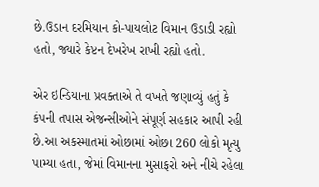છે.ઉડાન દરમિયાન કો-પાયલોટ વિમાન ઉડાડી રહ્યો હતો, જ્યારે કેપ્ટન દેખરેખ રાખી રહ્યો હતો.

એર ઇન્ડિયાના પ્રવક્તાએ તે વખતે જણાવ્યું હતું કે કંપની તપાસ એજન્સીઓને સંપૂર્ણ સહકાર આપી રહી છે.આ અકસ્માતમાં ઓછામાં ઓછા 260 લોકો મૃત્યુ પામ્યા હતા, જેમાં વિમાનના મુસાફરો અને નીચે રહેલા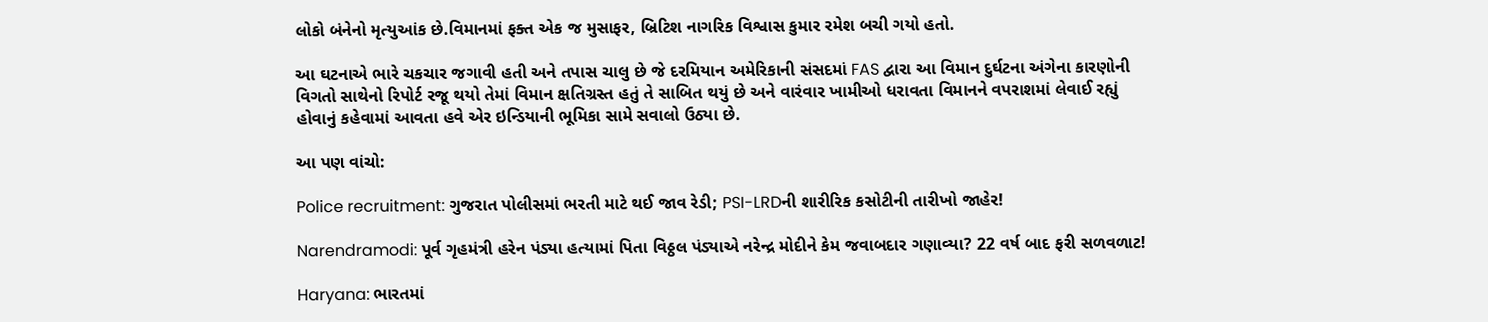લોકો બંનેનો મૃત્યુઆંક છે.વિમાનમાં ફક્ત એક જ મુસાફર, બ્રિટિશ નાગરિક વિશ્વાસ કુમાર રમેશ બચી ગયો હતો.

આ ઘટનાએ ભારે ચકચાર જગાવી હતી અને તપાસ ચાલુ છે જે દરમિયાન અમેરિકાની સંસદમાં FAS દ્વારા આ વિમાન દુર્ઘટના અંગેના કારણોની વિગતો સાથેનો રિપોર્ટ રજૂ થયો તેમાં વિમાન ક્ષતિગ્રસ્ત હતું તે સાબિત થયું છે અને વારંવાર ખામીઓ ધરાવતા વિમાનને વપરાશમાં લેવાઈ રહ્યું હોવાનું કહેવામાં આવતા હવે એર ઇન્ડિયાની ભૂમિકા સામે સવાલો ઉઠ્યા છે.

આ પણ વાંચો:

Police recruitment: ગુજરાત પોલીસમાં ભરતી માટે થઈ જાવ રેડી; PSI-LRDની શારીરિક કસોટીની તારીખો જાહેર!

Narendramodi: પૂર્વ ગૃહમંત્રી હરેન પંડ્યા હત્યામાં પિતા વિઠ્ઠલ પંડ્યાએ નરેન્દ્ર મોદીને કેમ જવાબદાર ગણાવ્યા? 22 વર્ષ બાદ ફરી સળવળાટ!

Haryana: ભારતમાં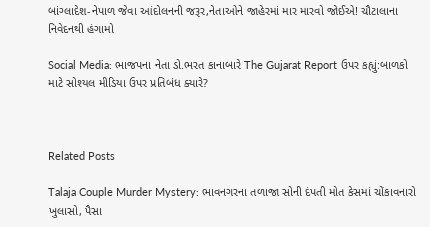બાંગ્લાદેશ-નેપાળ જેવા આંદોલનની જરૂર,નેતાઓને જાહેરમાં માર મારવો જોઈએ! ચૌટાલાના નિવેદનથી હંગામો

Social Media: ભાજપના નેતા ડો.ભરત કાનાબારે The Gujarat Report ઉપર કહ્યું:બાળકો માટે સોશ્યલ મીડિયા ઉપર પ્રતિબંધ ક્યારે?



Related Posts

Talaja Couple Murder Mystery: ભાવનગરના તળાજા સોની દંપતી મોત કેસમાં ચોંકાવનારો ખુલાસો, પૈસા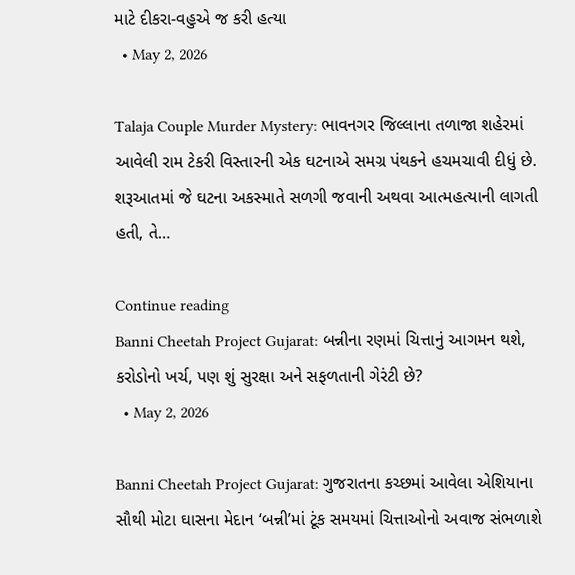માટે દીકરા-વહુએ જ કરી હત્યા
  • May 2, 2026

Talaja Couple Murder Mystery: ભાવનગર જિલ્લાના તળાજા શહેરમાં આવેલી રામ ટેકરી વિસ્તારની એક ઘટનાએ સમગ્ર પંથકને હચમચાવી દીધું છે. શરૂઆતમાં જે ઘટના અકસ્માતે સળગી જવાની અથવા આત્મહત્યાની લાગતી હતી, તે…

Continue reading
Banni Cheetah Project Gujarat: બન્નીના રણમાં ચિત્તાનું આગમન થશે, કરોડોનો ખર્ચ, પણ શું સુરક્ષા અને સફળતાની ગેરંટી છે?
  • May 2, 2026

Banni Cheetah Project Gujarat: ગુજરાતના કચ્છમાં આવેલા એશિયાના સૌથી મોટા ઘાસના મેદાન ‘બન્ની’માં ટૂંક સમયમાં ચિત્તાઓનો અવાજ સંભળાશે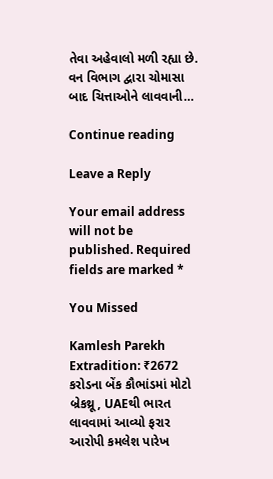તેવા અહેવાલો મળી રહ્યા છે. વન વિભાગ દ્વારા ચોમાસા બાદ ચિત્તાઓને લાવવાની…

Continue reading

Leave a Reply

Your email address will not be published. Required fields are marked *

You Missed

Kamlesh Parekh Extradition: ₹2672 કરોડના બેંક કૌભાંડમાં મોટો બ્રેકથ્રૂ, UAEથી ભારત લાવવામાં આવ્યો ફરાર આરોપી કમલેશ પારેખ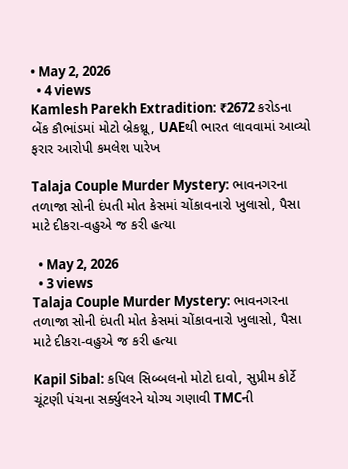• May 2, 2026
  • 4 views
Kamlesh Parekh Extradition: ₹2672 કરોડના બેંક કૌભાંડમાં મોટો બ્રેકથ્રૂ, UAEથી ભારત લાવવામાં આવ્યો ફરાર આરોપી કમલેશ પારેખ

Talaja Couple Murder Mystery: ભાવનગરના તળાજા સોની દંપતી મોત કેસમાં ચોંકાવનારો ખુલાસો, પૈસા માટે દીકરા-વહુએ જ કરી હત્યા

  • May 2, 2026
  • 3 views
Talaja Couple Murder Mystery: ભાવનગરના તળાજા સોની દંપતી મોત કેસમાં ચોંકાવનારો ખુલાસો, પૈસા માટે દીકરા-વહુએ જ કરી હત્યા

Kapil Sibal: કપિલ સિબ્બલનો મોટો દાવો, સુપ્રીમ કોર્ટે ચૂંટણી પંચના સર્ક્યુલરને યોગ્ય ગણાવી TMCની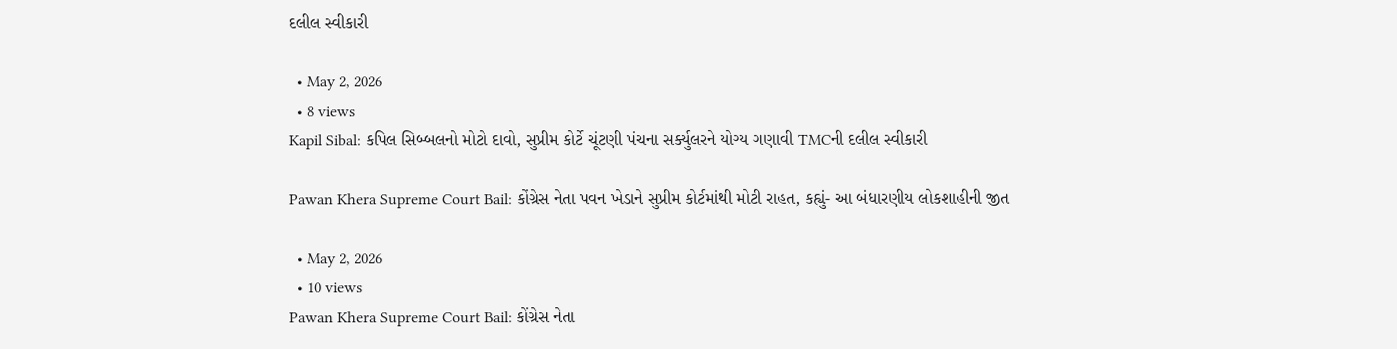દલીલ સ્વીકારી

  • May 2, 2026
  • 8 views
Kapil Sibal: કપિલ સિબ્બલનો મોટો દાવો, સુપ્રીમ કોર્ટે ચૂંટણી પંચના સર્ક્યુલરને યોગ્ય ગણાવી TMCની દલીલ સ્વીકારી

Pawan Khera Supreme Court Bail: કોંગ્રેસ નેતા પવન ખેડાને સુપ્રીમ કોર્ટમાંથી મોટી રાહત, કહ્યું- આ બંધારણીય લોકશાહીની જીત

  • May 2, 2026
  • 10 views
Pawan Khera Supreme Court Bail: કોંગ્રેસ નેતા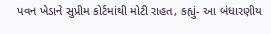પવન ખેડાને સુપ્રીમ કોર્ટમાંથી મોટી રાહત, કહ્યું- આ બંધારણીય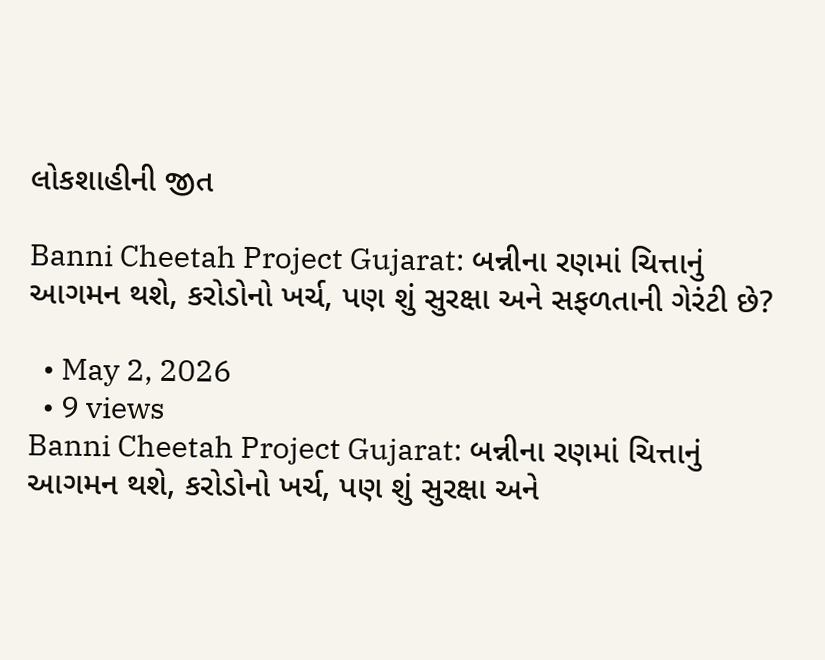લોકશાહીની જીત

Banni Cheetah Project Gujarat: બન્નીના રણમાં ચિત્તાનું આગમન થશે, કરોડોનો ખર્ચ, પણ શું સુરક્ષા અને સફળતાની ગેરંટી છે?

  • May 2, 2026
  • 9 views
Banni Cheetah Project Gujarat: બન્નીના રણમાં ચિત્તાનું આગમન થશે, કરોડોનો ખર્ચ, પણ શું સુરક્ષા અને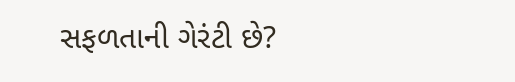સફળતાની ગેરંટી છે?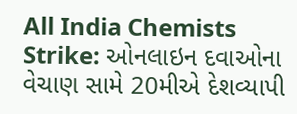All India Chemists Strike: ઓનલાઇન દવાઓના વેચાણ સામે 20મીએ દેશવ્યાપી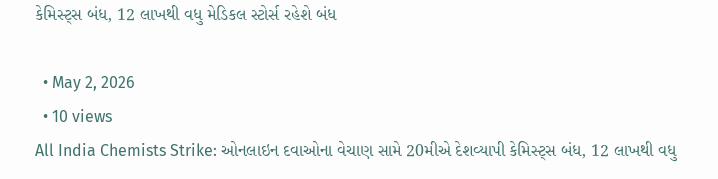કેમિસ્ટ્સ બંધ, 12 લાખથી વધુ મેડિકલ સ્ટોર્સ રહેશે બંધ

  • May 2, 2026
  • 10 views
All India Chemists Strike: ઓનલાઇન દવાઓના વેચાણ સામે 20મીએ દેશવ્યાપી કેમિસ્ટ્સ બંધ, 12 લાખથી વધુ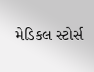મેડિકલ સ્ટોર્સ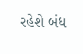રહેશે બંધ